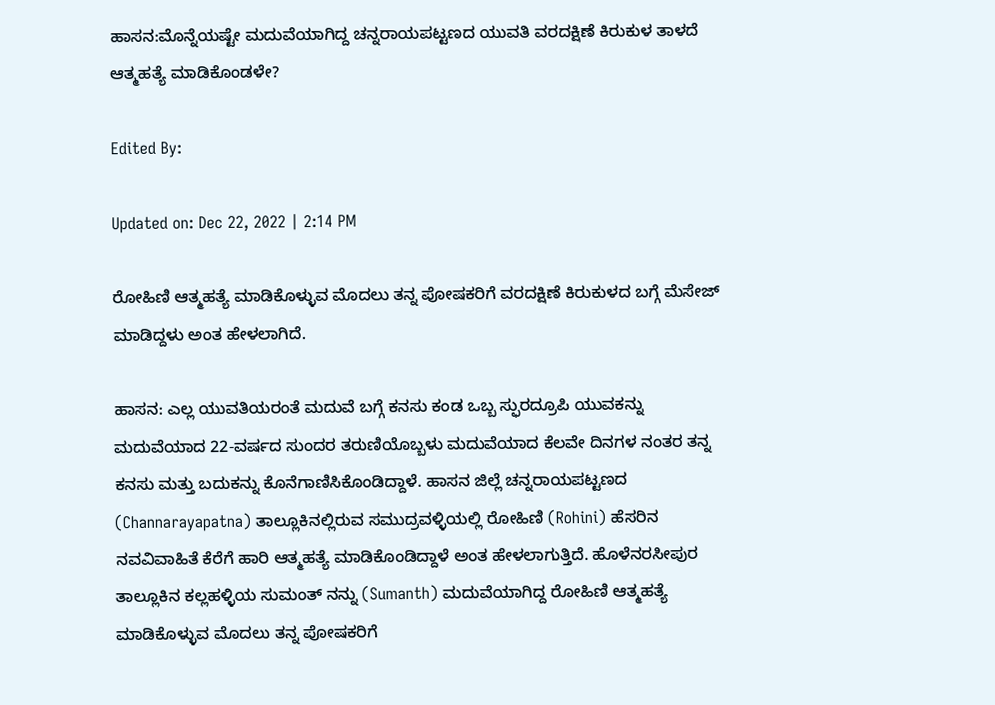ಹಾಸನ:ಮೊನ್ನೆಯಷ್ಟೇ ಮದುವೆಯಾಗಿದ್ದ ಚನ್ನರಾಯಪಟ್ಟಣದ ಯುವತಿ ವರದಕ್ಷಿಣೆ ಕಿರುಕುಳ ತಾಳದೆ ಆತ್ಮಹತ್ಯೆ ಮಾಡಿಕೊಂಡಳೇ?

Edited By:

Updated on: Dec 22, 2022 | 2:14 PM

ರೋಹಿಣಿ ಆತ್ಮಹತ್ಯೆ ಮಾಡಿಕೊಳ್ಳುವ ಮೊದಲು ತನ್ನ ಪೋಷಕರಿಗೆ ವರದಕ್ಷಿಣೆ ಕಿರುಕುಳದ ಬಗ್ಗೆ ಮೆಸೇಜ್ ಮಾಡಿದ್ದಳು ಅಂತ ಹೇಳಲಾಗಿದೆ.

ಹಾಸನ: ಎಲ್ಲ ಯುವತಿಯರಂತೆ ಮದುವೆ ಬಗ್ಗೆ ಕನಸು ಕಂಡ ಒಬ್ಬ ಸ್ಫುರದ್ರೂಪಿ ಯುವಕನ್ನು ಮದುವೆಯಾದ 22-ವರ್ಷದ ಸುಂದರ ತರುಣಿಯೊಬ್ಬಳು ಮದುವೆಯಾದ ಕೆಲವೇ ದಿನಗಳ ನಂತರ ತನ್ನ ಕನಸು ಮತ್ತು ಬದುಕನ್ನು ಕೊನೆಗಾಣಿಸಿಕೊಂಡಿದ್ದಾಳೆ. ಹಾಸನ ಜಿಲ್ಲೆ ಚನ್ನರಾಯಪಟ್ಟಣದ (Channarayapatna) ತಾಲ್ಲೂಕಿನಲ್ಲಿರುವ ಸಮುದ್ರವಳ್ಳಿಯಲ್ಲಿ ರೋಹಿಣಿ (Rohini) ಹೆಸರಿನ ನವವಿವಾಹಿತೆ ಕೆರೆಗೆ ಹಾರಿ ಆತ್ಮಹತ್ಯೆ ಮಾಡಿಕೊಂಡಿದ್ದಾಳೆ ಅಂತ ಹೇಳಲಾಗುತ್ತಿದೆ. ಹೊಳೆನರಸೀಪುರ ತಾಲ್ಲೂಕಿನ ಕಲ್ಲಹಳ್ಳಿಯ ಸುಮಂತ್ ನನ್ನು (Sumanth) ಮದುವೆಯಾಗಿದ್ದ ರೋಹಿಣಿ ಆತ್ಮಹತ್ಯೆ ಮಾಡಿಕೊಳ್ಳುವ ಮೊದಲು ತನ್ನ ಪೋಷಕರಿಗೆ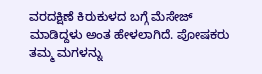ವರದಕ್ಷಿಣೆ ಕಿರುಕುಳದ ಬಗ್ಗೆ ಮೆಸೇಜ್ ಮಾಡಿದ್ದಳು ಅಂತ ಹೇಳಲಾಗಿದೆ. ಪೋಷಕರು ತಮ್ಮ ಮಗಳನ್ನು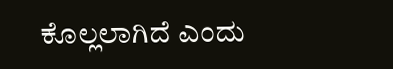ಕೊಲ್ಲಲಾಗಿದೆ ಎಂದು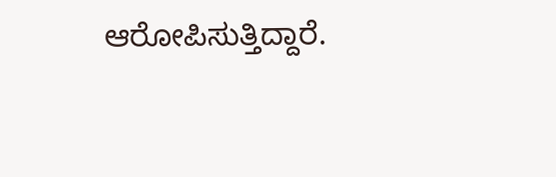ಆರೋಪಿಸುತ್ತಿದ್ದಾರೆ.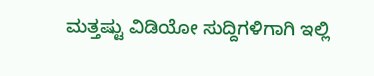ಮತ್ತಷ್ಟು ವಿಡಿಯೋ ಸುದ್ದಿಗಳಿಗಾಗಿ ಇಲ್ಲಿ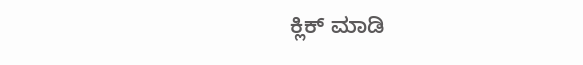ಕ್ಲಿಕ್ ಮಾಡಿ